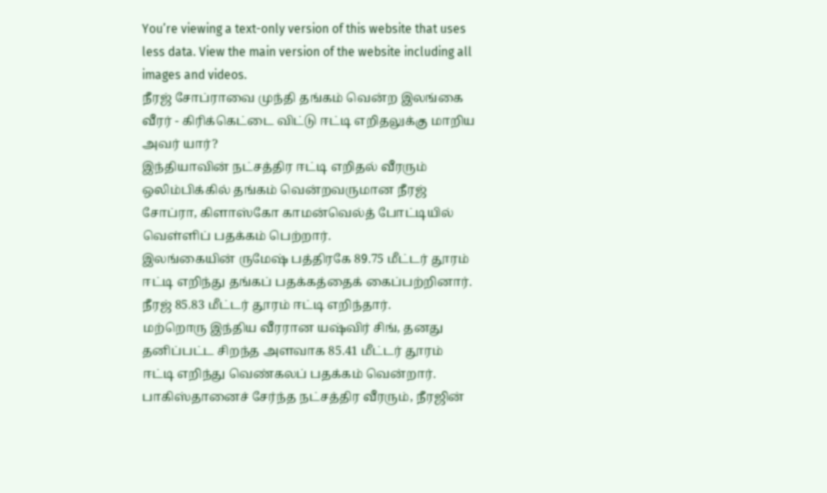You’re viewing a text-only version of this website that uses less data. View the main version of the website including all images and videos.
நீரஜ் சோப்ராவை முந்தி தங்கம் வென்ற இலங்கை வீரர் - கிரிக்கெட்டை விட்டு ஈட்டி எறிதலுக்கு மாறிய அவர் யார்?
இந்தியாவின் நட்சத்திர ஈட்டி எறிதல் வீரரும் ஒலிம்பிக்கில் தங்கம் வென்றவருமான நீரஜ் சோப்ரா, கிளாஸ்கோ காமன்வெல்த் போட்டியில் வெள்ளிப் பதக்கம் பெற்றார்.
இலங்கையின் ருமேஷ் பத்திரகே 89.75 மீட்டர் தூரம் ஈட்டி எறிந்து தங்கப் பதக்கத்தைக் கைப்பற்றினார். நீரஜ் 85.83 மீட்டர் தூரம் ஈட்டி எறிந்தார்.
மற்றொரு இந்திய வீரரான யஷ்விர் சிங், தனது தனிப்பட்ட சிறந்த அளவாக 85.41 மீட்டர் தூரம் ஈட்டி எறிந்து வெண்கலப் பதக்கம் வென்றார்.
பாகிஸ்தானைச் சேர்ந்த நட்சத்திர வீரரும், நீரஜின்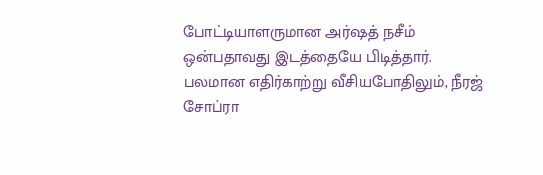போட்டியாளருமான அர்ஷத் நசீம் ஒன்பதாவது இடத்தையே பிடித்தார்.
பலமான எதிர்காற்று வீசியபோதிலும், நீரஜ் சோப்ரா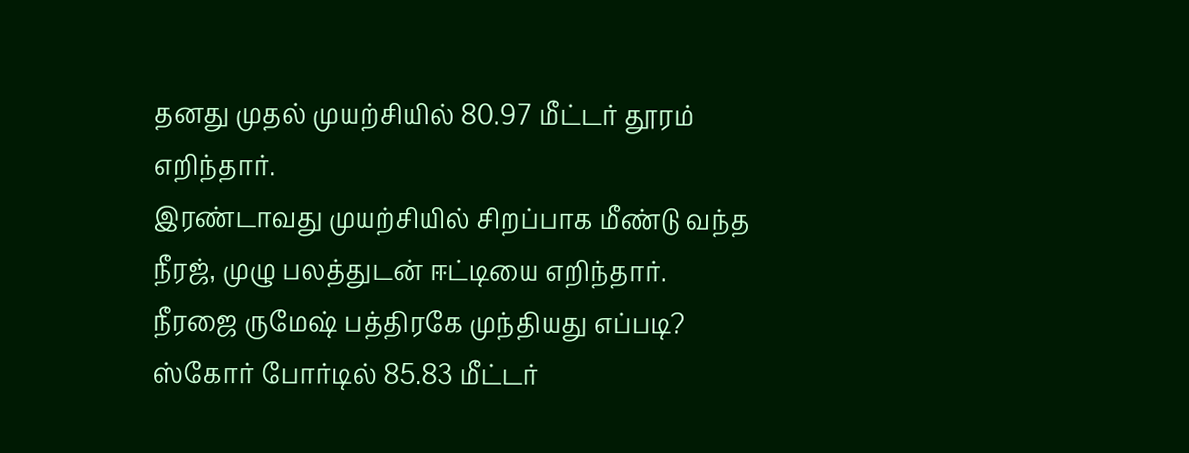தனது முதல் முயற்சியில் 80.97 மீட்டர் தூரம் எறிந்தார்.
இரண்டாவது முயற்சியில் சிறப்பாக மீண்டு வந்த நீரஜ், முழு பலத்துடன் ஈட்டியை எறிந்தார்.
நீரஜை ருமேஷ் பத்திரகே முந்தியது எப்படி?
ஸ்கோர் போர்டில் 85.83 மீட்டர்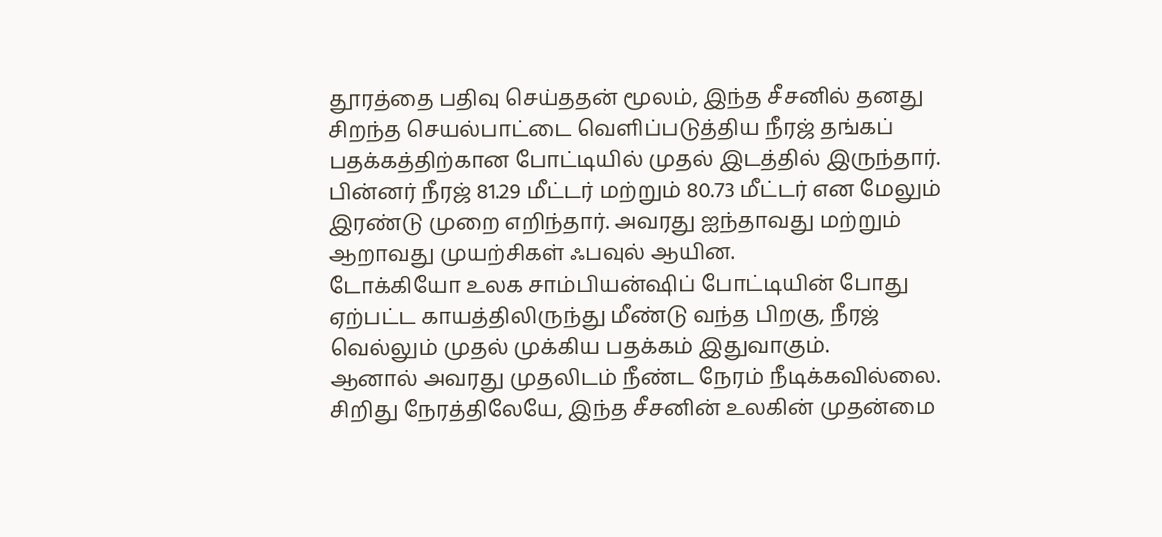தூரத்தை பதிவு செய்ததன் மூலம், இந்த சீசனில் தனது சிறந்த செயல்பாட்டை வெளிப்படுத்திய நீரஜ் தங்கப் பதக்கத்திற்கான போட்டியில் முதல் இடத்தில் இருந்தார்.
பின்னர் நீரஜ் 81.29 மீட்டர் மற்றும் 80.73 மீட்டர் என மேலும் இரண்டு முறை எறிந்தார். அவரது ஐந்தாவது மற்றும் ஆறாவது முயற்சிகள் ஃபவுல் ஆயின.
டோக்கியோ உலக சாம்பியன்ஷிப் போட்டியின் போது ஏற்பட்ட காயத்திலிருந்து மீண்டு வந்த பிறகு, நீரஜ் வெல்லும் முதல் முக்கிய பதக்கம் இதுவாகும்.
ஆனால் அவரது முதலிடம் நீண்ட நேரம் நீடிக்கவில்லை.
சிறிது நேரத்திலேயே, இந்த சீசனின் உலகின் முதன்மை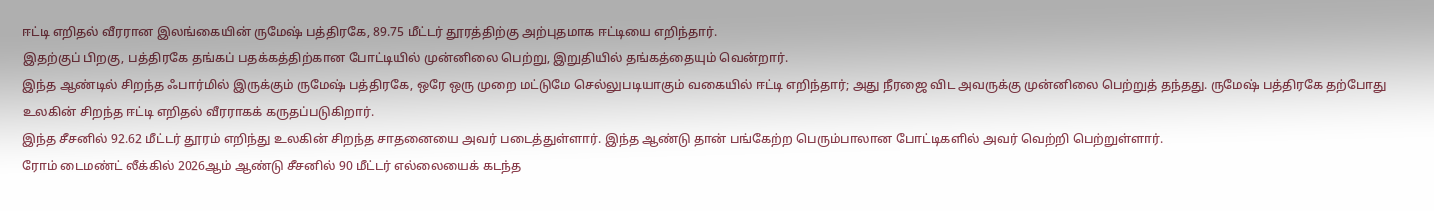ஈட்டி எறிதல் வீரரான இலங்கையின் ருமேஷ் பத்திரகே, 89.75 மீட்டர் தூரத்திற்கு அற்புதமாக ஈட்டியை எறிந்தார்.
இதற்குப் பிறகு, பத்திரகே தங்கப் பதக்கத்திற்கான போட்டியில் முன்னிலை பெற்று, இறுதியில் தங்கத்தையும் வென்றார்.
இந்த ஆண்டில் சிறந்த ஃபார்மில் இருக்கும் ருமேஷ் பத்திரகே, ஒரே ஒரு முறை மட்டுமே செல்லுபடியாகும் வகையில் ஈட்டி எறிந்தார்; அது நீரஜை விட அவருக்கு முன்னிலை பெற்றுத் தந்தது. ருமேஷ் பத்திரகே தற்போது உலகின் சிறந்த ஈட்டி எறிதல் வீரராகக் கருதப்படுகிறார்.
இந்த சீசனில் 92.62 மீட்டர் தூரம் எறிந்து உலகின் சிறந்த சாதனையை அவர் படைத்துள்ளார். இந்த ஆண்டு தான் பங்கேற்ற பெரும்பாலான போட்டிகளில் அவர் வெற்றி பெற்றுள்ளார்.
ரோம் டைமண்ட் லீக்கில் 2026ஆம் ஆண்டு சீசனில் 90 மீட்டர் எல்லையைக் கடந்த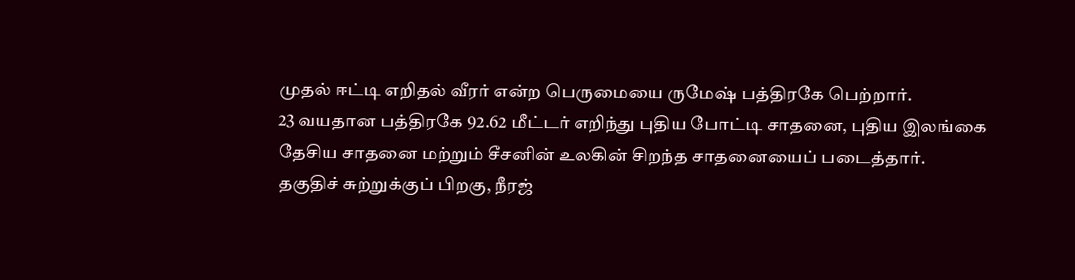முதல் ஈட்டி எறிதல் வீரர் என்ற பெருமையை ருமேஷ் பத்திரகே பெற்றார்.
23 வயதான பத்திரகே 92.62 மீட்டர் எறிந்து புதிய போட்டி சாதனை, புதிய இலங்கை தேசிய சாதனை மற்றும் சீசனின் உலகின் சிறந்த சாதனையைப் படைத்தார்.
தகுதிச் சுற்றுக்குப் பிறகு, நீரஜ்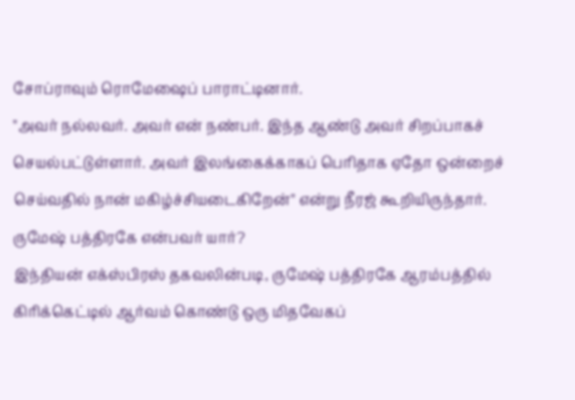சோப்ராவும் ரொமேஷைப் பாராட்டினார்.
"அவர் நல்லவர். அவர் என் நண்பர். இந்த ஆண்டு அவர் சிறப்பாகச் செயல்பட்டுள்ளார். அவர் இலங்கைக்காகப் பெரிதாக ஏதோ ஒன்றைச் செய்வதில் நான் மகிழ்ச்சியடைகிறேன்" என்று நீரஜ் கூறியிருந்தார்.
ருமேஷ் பத்திரகே என்பவர் யார்?
இந்தியன் எக்ஸ்பிரஸ் தகவலின்படி, ருமேஷ் பத்திரகே ஆரம்பத்தில் கிரிக்கெட்டில் ஆர்வம் கொண்டு ஒரு மிதவேகப்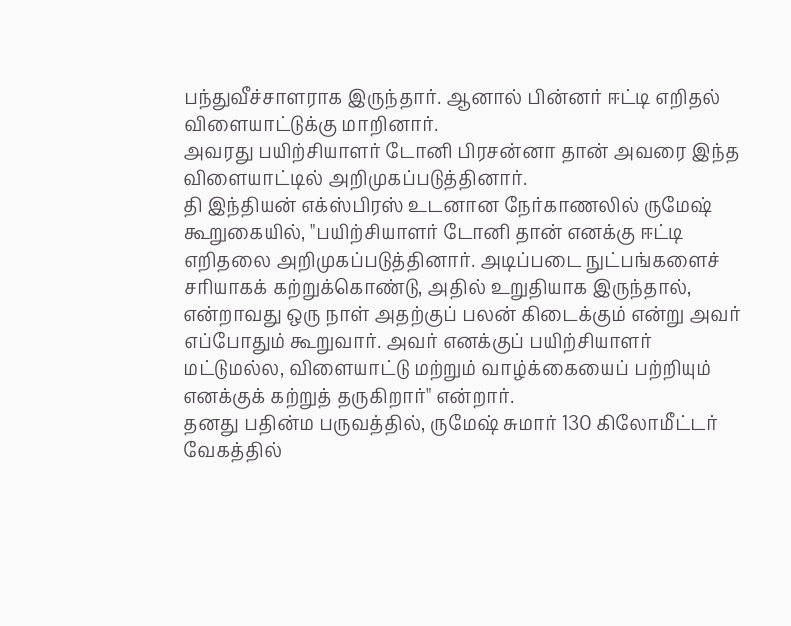பந்துவீச்சாளராக இருந்தார். ஆனால் பின்னர் ஈட்டி எறிதல் விளையாட்டுக்கு மாறினார்.
அவரது பயிற்சியாளர் டோனி பிரசன்னா தான் அவரை இந்த விளையாட்டில் அறிமுகப்படுத்தினார்.
தி இந்தியன் எக்ஸ்பிரஸ் உடனான நேர்காணலில் ருமேஷ் கூறுகையில், "பயிற்சியாளர் டோனி தான் எனக்கு ஈட்டி எறிதலை அறிமுகப்படுத்தினார். அடிப்படை நுட்பங்களைச் சரியாகக் கற்றுக்கொண்டு, அதில் உறுதியாக இருந்தால், என்றாவது ஒரு நாள் அதற்குப் பலன் கிடைக்கும் என்று அவர் எப்போதும் கூறுவார். அவர் எனக்குப் பயிற்சியாளர் மட்டுமல்ல, விளையாட்டு மற்றும் வாழ்க்கையைப் பற்றியும் எனக்குக் கற்றுத் தருகிறார்" என்றார்.
தனது பதின்ம பருவத்தில், ருமேஷ் சுமார் 130 கிலோமீட்டர் வேகத்தில்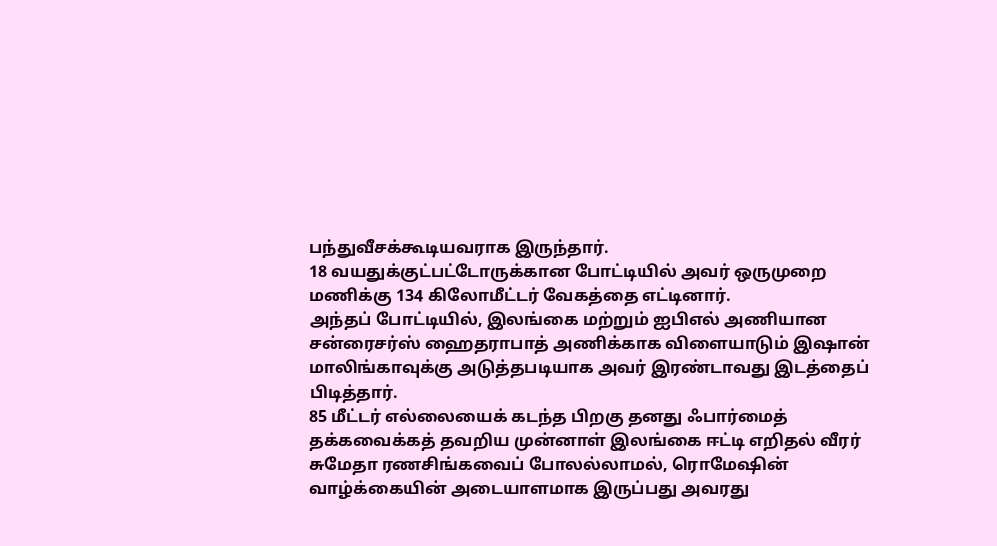பந்துவீசக்கூடியவராக இருந்தார்.
18 வயதுக்குட்பட்டோருக்கான போட்டியில் அவர் ஒருமுறை மணிக்கு 134 கிலோமீட்டர் வேகத்தை எட்டினார்.
அந்தப் போட்டியில், இலங்கை மற்றும் ஐபிஎல் அணியான சன்ரைசர்ஸ் ஹைதராபாத் அணிக்காக விளையாடும் இஷான் மாலிங்காவுக்கு அடுத்தபடியாக அவர் இரண்டாவது இடத்தைப் பிடித்தார்.
85 மீட்டர் எல்லையைக் கடந்த பிறகு தனது ஃபார்மைத் தக்கவைக்கத் தவறிய முன்னாள் இலங்கை ஈட்டி எறிதல் வீரர் சுமேதா ரணசிங்கவைப் போலல்லாமல், ரொமேஷின் வாழ்க்கையின் அடையாளமாக இருப்பது அவரது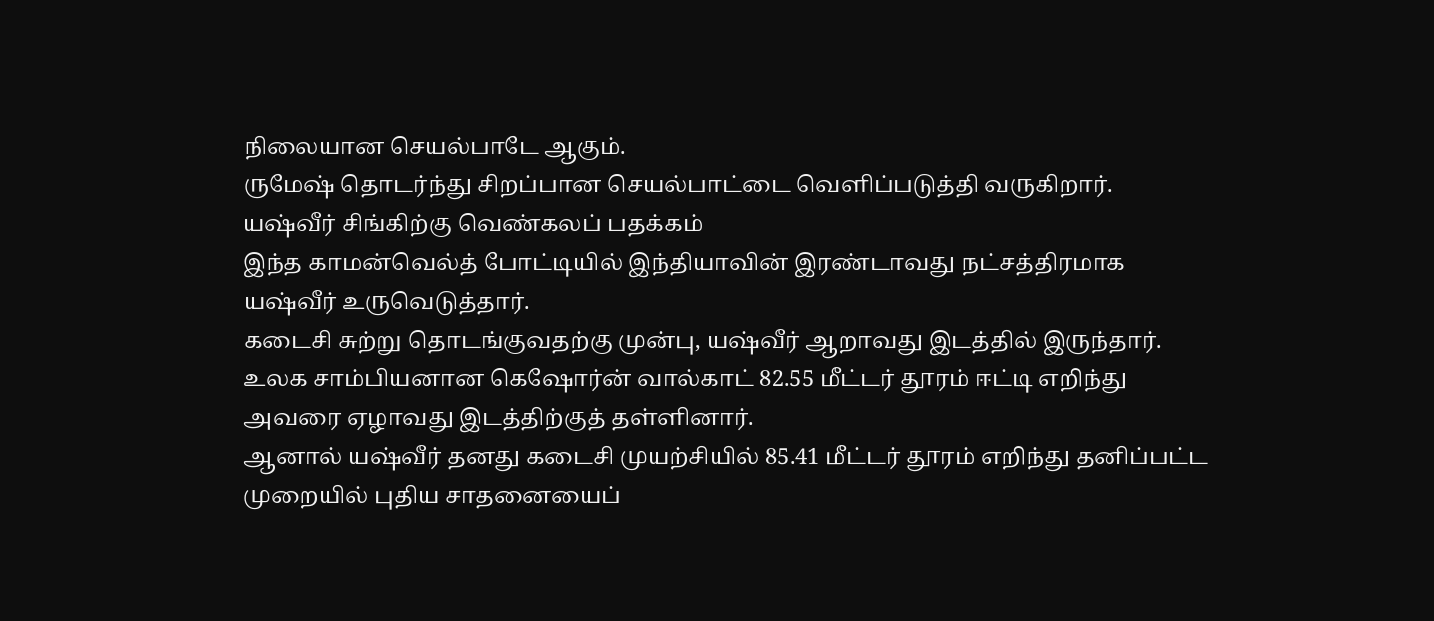நிலையான செயல்பாடே ஆகும்.
ருமேஷ் தொடர்ந்து சிறப்பான செயல்பாட்டை வெளிப்படுத்தி வருகிறார்.
யஷ்வீர் சிங்கிற்கு வெண்கலப் பதக்கம்
இந்த காமன்வெல்த் போட்டியில் இந்தியாவின் இரண்டாவது நட்சத்திரமாக யஷ்வீர் உருவெடுத்தார்.
கடைசி சுற்று தொடங்குவதற்கு முன்பு, யஷ்வீர் ஆறாவது இடத்தில் இருந்தார்.
உலக சாம்பியனான கெஷோர்ன் வால்காட் 82.55 மீட்டர் தூரம் ஈட்டி எறிந்து அவரை ஏழாவது இடத்திற்குத் தள்ளினார்.
ஆனால் யஷ்வீர் தனது கடைசி முயற்சியில் 85.41 மீட்டர் தூரம் எறிந்து தனிப்பட்ட முறையில் புதிய சாதனையைப்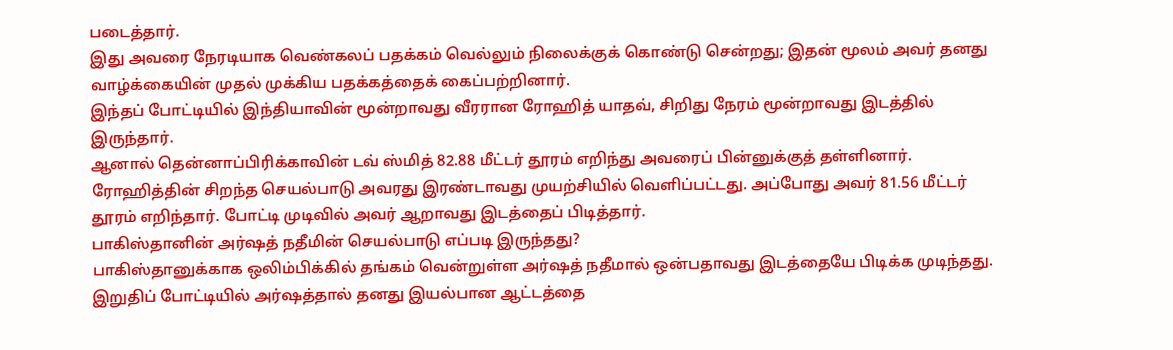படைத்தார்.
இது அவரை நேரடியாக வெண்கலப் பதக்கம் வெல்லும் நிலைக்குக் கொண்டு சென்றது; இதன் மூலம் அவர் தனது வாழ்க்கையின் முதல் முக்கிய பதக்கத்தைக் கைப்பற்றினார்.
இந்தப் போட்டியில் இந்தியாவின் மூன்றாவது வீரரான ரோஹித் யாதவ், சிறிது நேரம் மூன்றாவது இடத்தில் இருந்தார்.
ஆனால் தென்னாப்பிரிக்காவின் டவ் ஸ்மித் 82.88 மீட்டர் தூரம் எறிந்து அவரைப் பின்னுக்குத் தள்ளினார்.
ரோஹித்தின் சிறந்த செயல்பாடு அவரது இரண்டாவது முயற்சியில் வெளிப்பட்டது. அப்போது அவர் 81.56 மீட்டர் தூரம் எறிந்தார். போட்டி முடிவில் அவர் ஆறாவது இடத்தைப் பிடித்தார்.
பாகிஸ்தானின் அர்ஷத் நதீமின் செயல்பாடு எப்படி இருந்தது?
பாகிஸ்தானுக்காக ஒலிம்பிக்கில் தங்கம் வென்றுள்ள அர்ஷத் நதீமால் ஒன்பதாவது இடத்தையே பிடிக்க முடிந்தது.
இறுதிப் போட்டியில் அர்ஷத்தால் தனது இயல்பான ஆட்டத்தை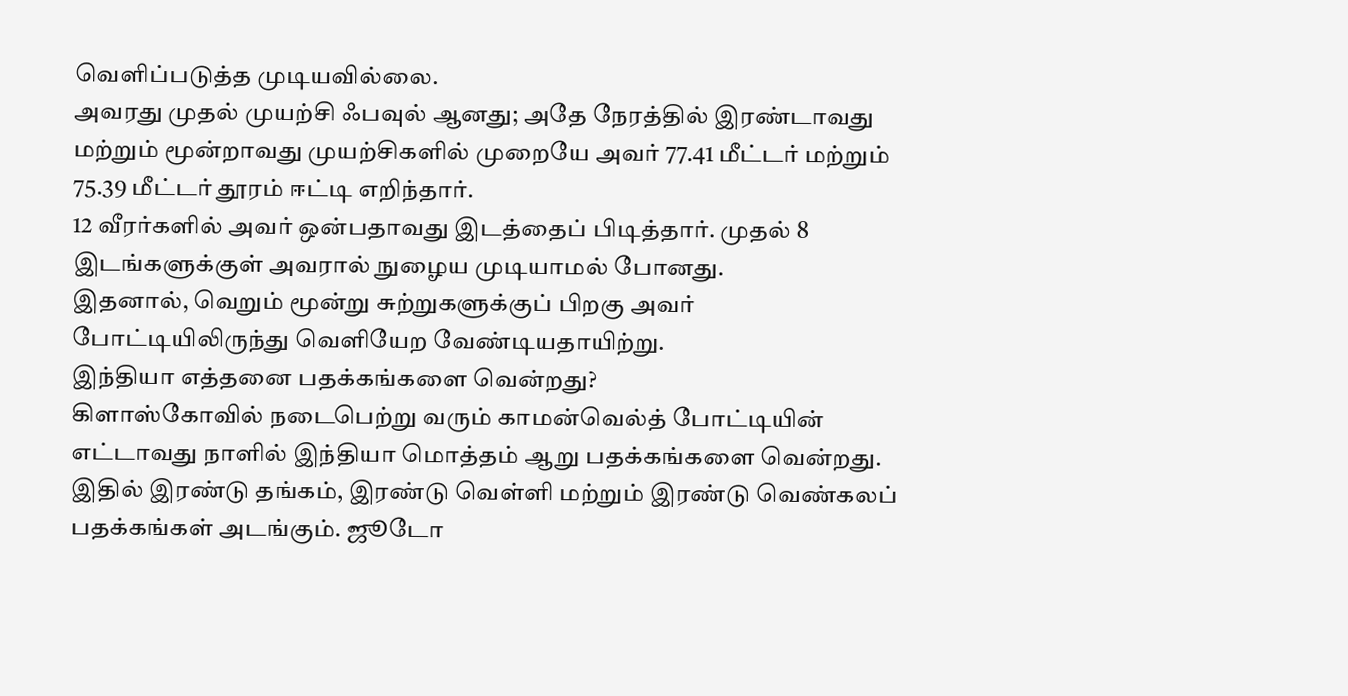வெளிப்படுத்த முடியவில்லை.
அவரது முதல் முயற்சி ஃபவுல் ஆனது; அதே நேரத்தில் இரண்டாவது மற்றும் மூன்றாவது முயற்சிகளில் முறையே அவர் 77.41 மீட்டர் மற்றும் 75.39 மீட்டர் தூரம் ஈட்டி எறிந்தார்.
12 வீரர்களில் அவர் ஒன்பதாவது இடத்தைப் பிடித்தார். முதல் 8 இடங்களுக்குள் அவரால் நுழைய முடியாமல் போனது.
இதனால், வெறும் மூன்று சுற்றுகளுக்குப் பிறகு அவர் போட்டியிலிருந்து வெளியேற வேண்டியதாயிற்று.
இந்தியா எத்தனை பதக்கங்களை வென்றது?
கிளாஸ்கோவில் நடைபெற்று வரும் காமன்வெல்த் போட்டியின் எட்டாவது நாளில் இந்தியா மொத்தம் ஆறு பதக்கங்களை வென்றது. இதில் இரண்டு தங்கம், இரண்டு வெள்ளி மற்றும் இரண்டு வெண்கலப் பதக்கங்கள் அடங்கும். ஜூடோ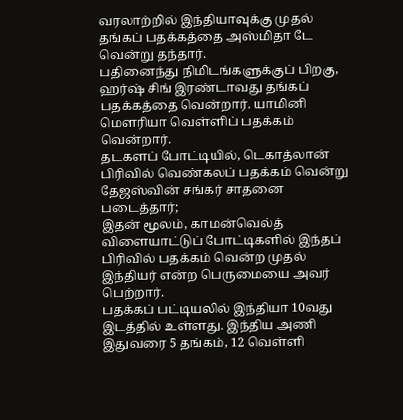வரலாற்றில் இந்தியாவுக்கு முதல் தங்கப் பதக்கத்தை அஸ்மிதா டே வென்று தந்தார்.
பதினைந்து நிமிடங்களுக்குப் பிறகு, ஹர்ஷ் சிங் இரண்டாவது தங்கப் பதக்கத்தை வென்றார். யாமினி மௌரியா வெள்ளிப் பதக்கம் வென்றார்.
தடகளப் போட்டியில், டெகாத்லான் பிரிவில் வெண்கலப் பதக்கம் வென்று தேஜஸ்வின் சங்கர் சாதனை படைத்தார்;
இதன் மூலம், காமன்வெல்த் விளையாட்டுப் போட்டிகளில் இந்தப் பிரிவில் பதக்கம் வென்ற முதல் இந்தியர் என்ற பெருமையை அவர் பெற்றார்.
பதக்கப் பட்டியலில் இந்தியா 10வது இடத்தில் உள்ளது. இந்திய அணி இதுவரை 5 தங்கம், 12 வெள்ளி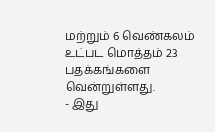மற்றும் 6 வெண்கலம் உட்பட மொத்தம் 23 பதக்கங்களை வென்றுள்ளது.
- இது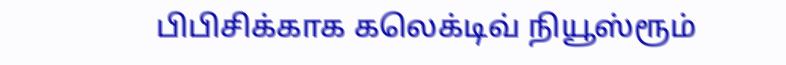பிபிசிக்காக கலெக்டிவ் நியூஸ்ரூம்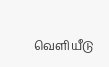வெளியீடு